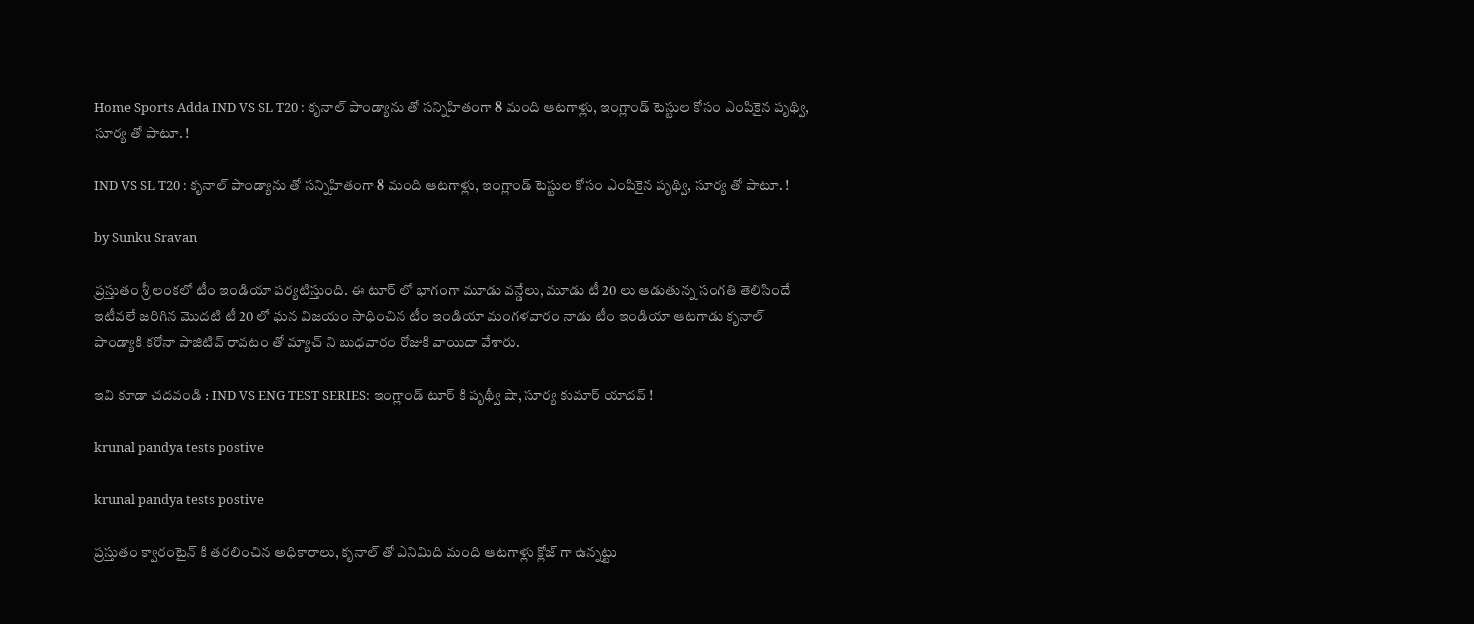Home Sports Adda IND VS SL T20 : కృనాల్ పాండ్యాను తో సన్నిహితంగా 8 మంది ఆటగాళ్లు, ఇంగ్లాండ్ టెస్టుల కోసం ఎంపికైన పృథ్వి, సూర్య తో పాటూ. !

IND VS SL T20 : కృనాల్ పాండ్యాను తో సన్నిహితంగా 8 మంది ఆటగాళ్లు, ఇంగ్లాండ్ టెస్టుల కోసం ఎంపికైన పృథ్వి, సూర్య తో పాటూ. !

by Sunku Sravan

ప్రస్తుతం శ్రీ లంకలో టీం ఇండియా పర్యటిస్తుంది. ఈ టూర్ లో భాగంగా మూడు వన్డేలు, మూడు టీ 20 లు ఆడుతున్న సంగతి తెలిసిందే ఇటీవలే జరిగిన మొదటి టీ 20 లో ఘన విజయం సాధించిన టీం ఇండియా మంగళవారం నాడు టీం ఇండియా ఆటగాడు కృనాల్ పాండ్యాకి కరోనా పాజిటివ్ రావటం తో మ్యాచ్ ని బుధవారం రోజుకి వాయిదా వేశారు.

ఇవి కూడా చదవండి : IND VS ENG TEST SERIES: ఇంగ్లాండ్ టూర్ కి పృథ్వీ షా, సూర్య కుమార్ యాదవ్ !

krunal pandya tests postive

krunal pandya tests postive

ప్రస్తుతం క్వారంటైన్ కి తరలించిన అధికారాలు, కృనాల్ తో ఎనిమిది మంది ఆటగాళ్లు క్లోజ్ గా ఉన్నట్టు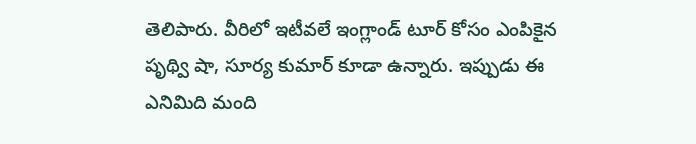తెలిపారు. వీరిలో ఇటీవలే ఇంగ్లాండ్ టూర్ కోసం ఎంపికైన పృథ్వి షా, సూర్య కుమార్ కూడా ఉన్నారు. ఇప్పుడు ఈ ఎనిమిది మంది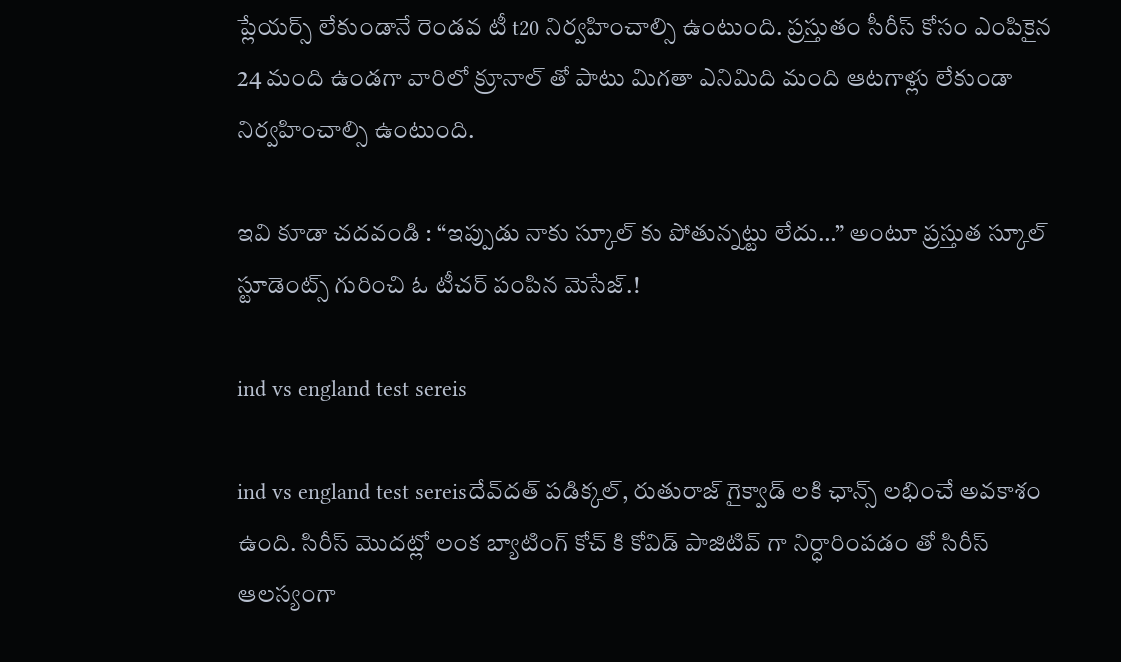ప్లేయర్స్ లేకుండానే రెండవ టీ t20 నిర్వహించాల్సి ఉంటుంది. ప్రస్తుతం సీరీస్ కోసం ఎంపికైన 24 మంది ఉండగా వారిలో క్రూనాల్ తో పాటు మిగతా ఎనిమిది మంది ఆటగాళ్లు లేకుండా నిర్వహించాల్సి ఉంటుంది.

ఇవి కూడా చదవండి : “ఇప్పుడు నాకు స్కూల్ కు పోతున్నట్టు లేదు…” అంటూ ప్రస్తుత స్కూల్ స్టూడెంట్స్ గురించి ఓ టీచర్ పంపిన మెసేజ్.!

ind vs england test sereis

ind vs england test sereisదేవ్‌దత్ పడిక్కల్, రుతురాజ్ గైక్వాడ్ లకి ఛాన్స్ లభించే అవకాశం ఉంది. సిరీస్ మొదట్లో లంక బ్యాటింగ్ కోచ్ కి కోవిడ్ పాజిటివ్ గా నిర్ధారింపడం తో సిరీస్ ఆలస్యంగా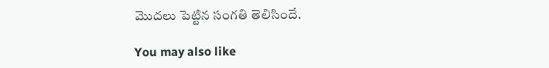మొదలు పెట్టిన సంగతి తెలిసిందే.

You may also like